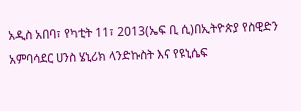አዲስ አበባ፣ የካቲት 11፣ 2013(ኤፍ ቢ ሲ)በኢትዮጵያ የስዊድን አምባሳደር ሀንስ ሄኒሪክ ላንድኩስት እና የዩኒሴፍ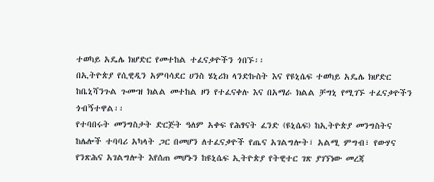ተወካይ አዴሌ ክሆድር የመተከል ተፈናቃዮችን ጎበኙ፡፡
በኢትዮጵያ የሲዊዲን አምባሳደር ሀንስ ሄኒሪክ ላንድኩስት እና የዩኒሴፍ ተወካይ አዴሌ ክሆድር ከቤኒሻንጉል ጉሙዝ ክልል መተከል ዞን የተፈናቀሉ እና በአማራ ክልል ቻግኒ የሚገኙ ተፈናቃዮችን ጎብኝተዋል፡፡
የተባበሩት መንግስታት ድርጅት ዓለም አቀፍ የሕፃናት ፈንድ (ዩኒሴፍ) ከኢትዮጵያ መንግስትና ከሌሎች ተባባሪ አካላት ጋር በመሆን ለተፈናቃዮች የጤና አገልግሎት፣ አልሚ ምግብ፣ የውሃና የንጽሕና አገልግሎት እየሰጠ መሆኑን ከዩኒሴፍ ኢትዮጵያ የትዊተር ገጽ ያገኘነው መረጃ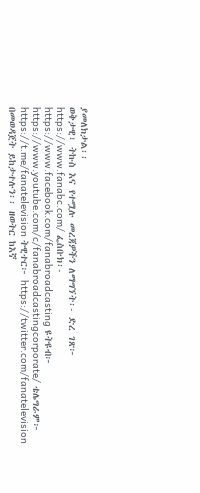ያመለክታል፡፡
ወቅታዊ፣ ትኩስ እና የተሟሉ መረጃዎችን ለማግኘት፡- ድረ ገጽ፦ https://www.fanabc.com/ ፌስቡክ፡- https://www.facebook.com/fanabroadcasting ዩትዩብ፦ https://www.youtube.com/c/fanabroadcastingcorporate/ ቴሌግራም፦ https://t.me/fanatelevision ትዊተር፦ https://twitter.com/fanatelevision በመወዳጀት ይከታተሉን፡፡ ዘወትር ከእኛ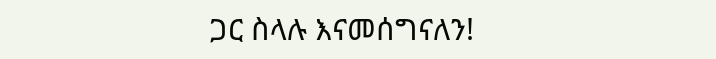ጋር ስላሉ እናመሰግናለን!